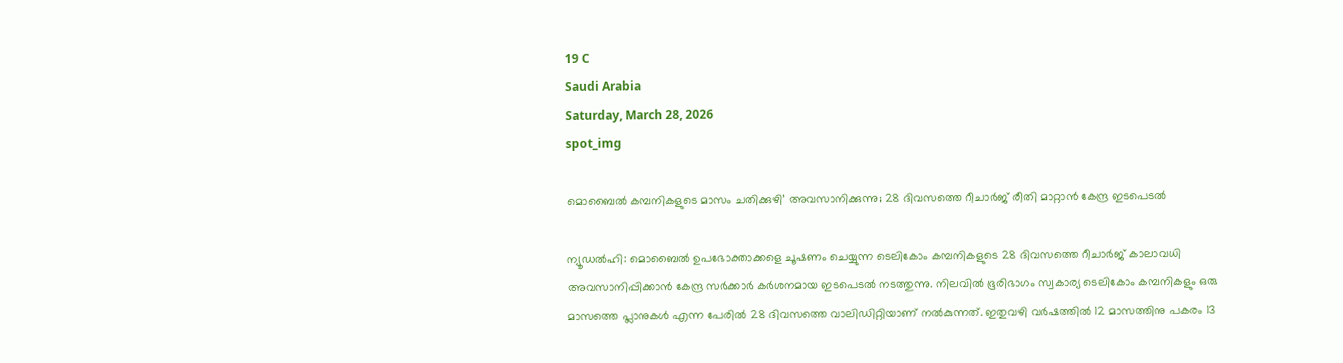19 C
Saudi Arabia
Saturday, March 28, 2026
spot_img

മൊബൈൽ കമ്പനികളുടെ മാസം ചതിക്കുഴി’ അവസാനിക്കുന്നു; 28 ദിവസത്തെ റീചാർജ് രീതി മാറ്റാൻ കേന്ദ്ര ഇടപെടൽ

ന്യൂഡൽഹി: മൊബൈൽ ഉപഭോക്താക്കളെ ചൂഷണം ചെയ്യുന്ന ടെലികോം കമ്പനികളുടെ 28 ദിവസത്തെ റീചാർജ് കാലാവധി അവസാനിപ്പിക്കാൻ കേന്ദ്ര സർക്കാർ കർശനമായ ഇടപെടൽ നടത്തുന്നു. നിലവിൽ ഭൂരിഭാഗം സ്വകാര്യ ടെലികോം കമ്പനികളും ഒരു മാസത്തെ പ്ലാനുകൾ എന്ന പേരിൽ 28 ദിവസത്തെ വാലിഡിറ്റിയാണ് നൽകുന്നത്. ഇതുവഴി വർഷത്തിൽ 12 മാസത്തിനു പകരം 13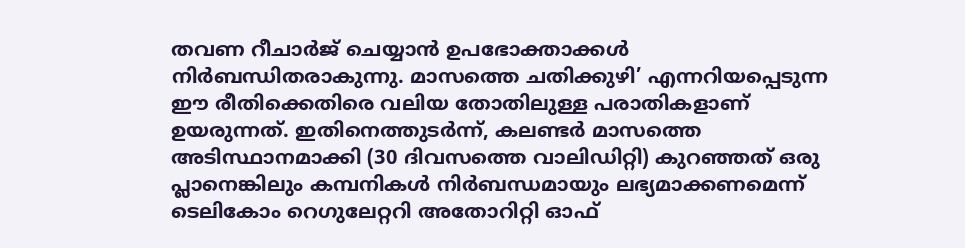തവണ റീചാർജ് ചെയ്യാൻ ഉപഭോക്താക്കൾ നിർബന്ധിതരാകുന്നു. മാസത്തെ ചതിക്കുഴി’ എന്നറിയപ്പെടുന്ന ഈ രീതിക്കെതിരെ വലിയ തോതിലുള്ള പരാതികളാണ് ഉയരുന്നത്. ഇതിനെത്തുടർന്ന്, കലണ്ടർ മാസത്തെ അടിസ്ഥാനമാക്കി (30 ദിവസത്തെ വാലിഡിറ്റി) കുറഞ്ഞത് ഒരു പ്ലാനെങ്കിലും കമ്പനികൾ നിർബന്ധമായും ലഭ്യമാക്കണമെന്ന് ടെലികോം റെഗുലേറ്ററി അതോറിറ്റി ഓഫ്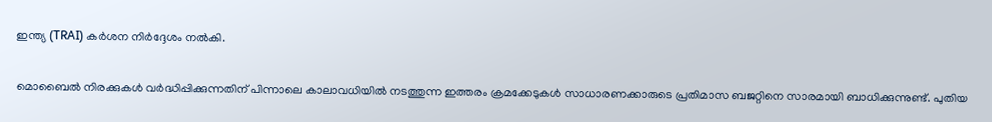ഇന്ത്യ (TRAI) കർശന നിർദ്ദേശം നൽകി.

മൊബൈൽ നിരക്കുകൾ വർദ്ധിപ്പിക്കുന്നതിന് പിന്നാലെ കാലാവധിയിൽ നടത്തുന്ന ഇത്തരം ക്രമക്കേടുകൾ സാധാരണക്കാരുടെ പ്രതിമാസ ബജറ്റിനെ സാരമായി ബാധിക്കുന്നുണ്ട്. പുതിയ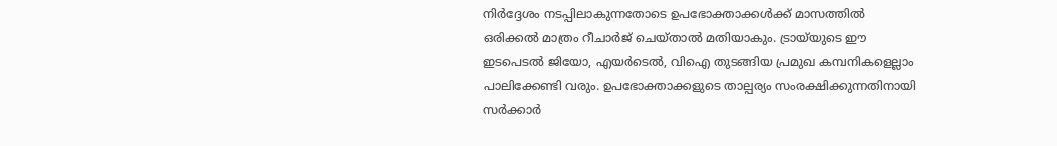നിർദ്ദേശം നടപ്പിലാകുന്നതോടെ ഉപഭോക്താക്കൾക്ക് മാസത്തിൽ ഒരിക്കൽ മാത്രം റീചാർജ് ചെയ്താൽ മതിയാകും. ട്രായ്‌യുടെ ഈ ഇടപെടൽ ജിയോ, എയർടെൽ, വിഐ തുടങ്ങിയ പ്രമുഖ കമ്പനികളെല്ലാം പാലിക്കേണ്ടി വരും. ഉപഭോക്താക്കളുടെ താല്പര്യം സംരക്ഷിക്കുന്നതിനായി സർക്കാർ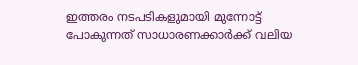ഇത്തരം നടപടികളുമായി മുന്നോട്ട് പോകുന്നത് സാധാരണക്കാർക്ക് വലിയ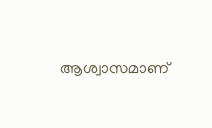ആശ്വാസമാണ്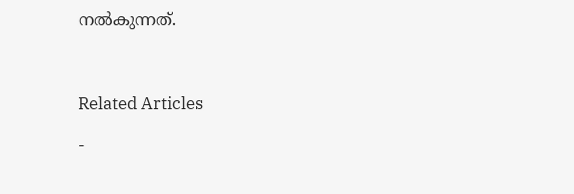നൽകുന്നത്.



Related Articles

-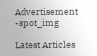Advertisement -spot_img

Latest Articles